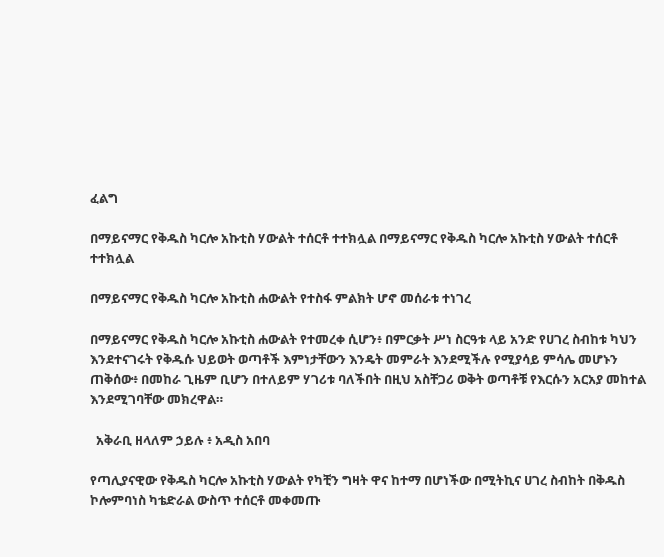ፈልግ

በማይናማር የቅዱስ ካርሎ አኩቲስ ሃውልት ተሰርቶ ተተክሏል በማይናማር የቅዱስ ካርሎ አኩቲስ ሃውልት ተሰርቶ ተተክሏል

በማይናማር የቅዱስ ካርሎ አኩቲስ ሐውልት የተስፋ ምልክት ሆኖ መሰራቱ ተነገረ

በማይናማር የቅዱስ ካርሎ አኩቲስ ሐውልት የተመረቀ ሲሆን፥ በምርቃት ሥነ ስርዓቱ ላይ አንድ የሀገረ ስብከቱ ካህን እንደተናገሩት የቅዱሱ ህይወት ወጣቶች እምነታቸውን እንዴት መምራት እንደሚችሉ የሚያሳይ ምሳሌ መሆኑን ጠቅሰው፥ በመከራ ጊዜም ቢሆን በተለይም ሃገሪቱ ባለችበት በዚህ አስቸጋሪ ወቅት ወጣቶቹ የእርሱን አርአያ መከተል እንደሚገባቸው መክረዋል።

  አቅራቢ ዘላለም ኃይሉ ፥ አዲስ አበባ

የጣሊያናዊው የቅዱስ ካርሎ አኩቲስ ሃውልት የካቺን ግዛት ዋና ከተማ በሆነችው በሚትኪና ሀገረ ስብከት በቅዱስ ኮሎምባነስ ካቴድራል ውስጥ ተሰርቶ መቀመጡ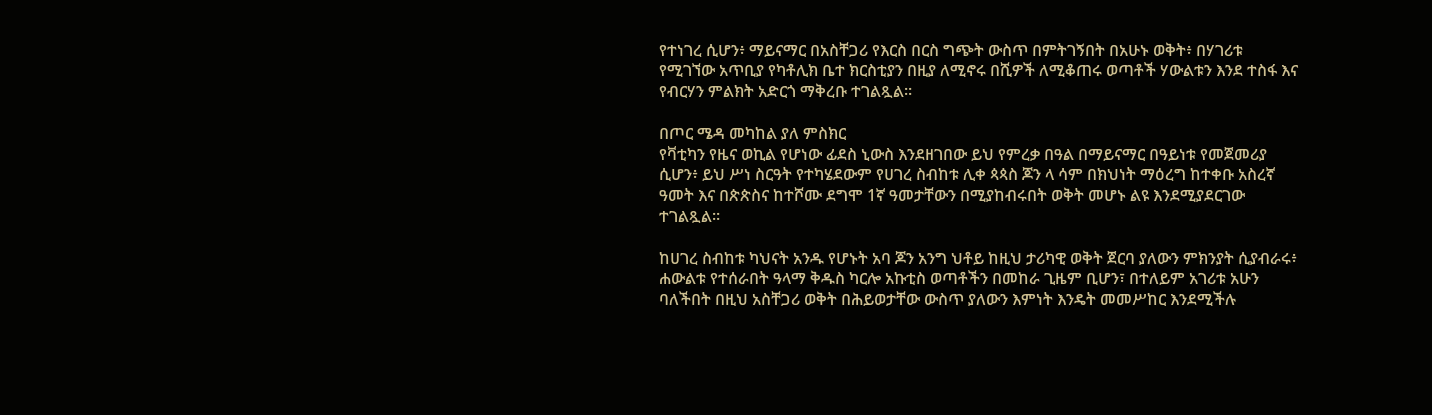የተነገረ ሲሆን፥ ማይናማር በአስቸጋሪ የእርስ በርስ ግጭት ውስጥ በምትገኝበት በአሁኑ ወቅት፥ በሃገሪቱ የሚገኘው አጥቢያ የካቶሊክ ቤተ ክርስቲያን በዚያ ለሚኖሩ በሺዎች ለሚቆጠሩ ወጣቶች ሃውልቱን እንደ ተስፋ እና የብርሃን ምልክት አድርጎ ማቅረቡ ተገልጿል።

በጦር ሜዳ መካከል ያለ ምስክር
የቫቲካን የዜና ወኪል የሆነው ፊደስ ኒውስ እንደዘገበው ይህ የምረቃ በዓል በማይናማር በዓይነቱ የመጀመሪያ ሲሆን፥ ይህ ሥነ ስርዓት የተካሄደውም የሀገረ ስብከቱ ሊቀ ጳጳስ ጆን ላ ሳም በክህነት ማዕረግ ከተቀቡ አስረኛ ዓመት እና በጵጵስና ከተሾሙ ደግሞ 1ኛ ዓመታቸውን በሚያከብሩበት ወቅት መሆኑ ልዩ እንደሚያደርገው ተገልጿል።

ከሀገረ ስብከቱ ካህናት አንዱ የሆኑት አባ ጆን አንግ ህቶይ ከዚህ ታሪካዊ ወቅት ጀርባ ያለውን ምክንያት ሲያብራሩ፥ ሐውልቱ የተሰራበት ዓላማ ቅዱስ ካርሎ አኩቲስ ወጣቶችን በመከራ ጊዜም ቢሆን፣ በተለይም አገሪቱ አሁን ባለችበት በዚህ አስቸጋሪ ወቅት በሕይወታቸው ውስጥ ያለውን እምነት እንዴት መመሥከር እንደሚችሉ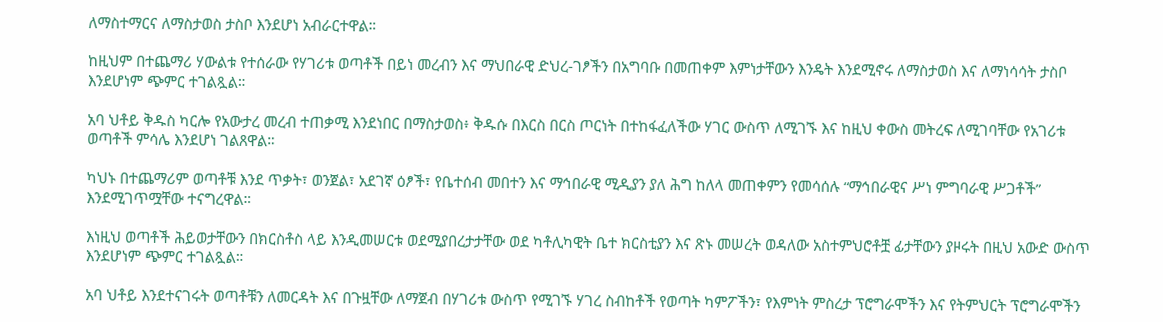ለማስተማርና ለማስታወስ ታስቦ እንደሆነ አብራርተዋል።

ከዚህም በተጨማሪ ሃውልቱ የተሰራው የሃገሪቱ ወጣቶች በይነ መረብን እና ማህበራዊ ድህረ-ገፆችን በአግባቡ በመጠቀም እምነታቸውን እንዴት እንደሚኖሩ ለማስታወስ እና ለማነሳሳት ታስቦ እንደሆነም ጭምር ተገልጿል።

አባ ህቶይ ቅዱስ ካርሎ የአውታረ መረብ ተጠቃሚ እንደነበር በማስታወስ፥ ቅዱሱ በእርስ በርስ ጦርነት በተከፋፈለችው ሃገር ውስጥ ለሚገኙ እና ከዚህ ቀውስ መትረፍ ለሚገባቸው የአገሪቱ ወጣቶች ምሳሌ እንደሆነ ገልጸዋል።

ካህኑ በተጨማሪም ወጣቶቹ እንደ ጥቃት፣ ወንጀል፣ አደገኛ ዕፆች፣ የቤተሰብ መበተን እና ማኅበራዊ ሚዲያን ያለ ሕግ ከለላ መጠቀምን የመሳሰሉ “ማኅበራዊና ሥነ ምግባራዊ ሥጋቶች” እንደሚገጥሟቸው ተናግረዋል።

እነዚህ ወጣቶች ሕይወታቸውን በክርስቶስ ላይ እንዲመሠርቱ ወደሚያበረታታቸው ወደ ካቶሊካዊት ቤተ ክርስቲያን እና ጽኑ መሠረት ወዳለው አስተምህሮቶቿ ፊታቸውን ያዞሩት በዚህ አውድ ውስጥ እንደሆነም ጭምር ተገልጿል።

አባ ህቶይ እንደተናገሩት ወጣቶቹን ለመርዳት እና በጉዟቸው ለማጀብ በሃገሪቱ ውስጥ የሚገኙ ሃገረ ስብከቶች የወጣት ካምፖችን፣ የእምነት ምስረታ ፕሮግራሞችን እና የትምህርት ፕሮግራሞችን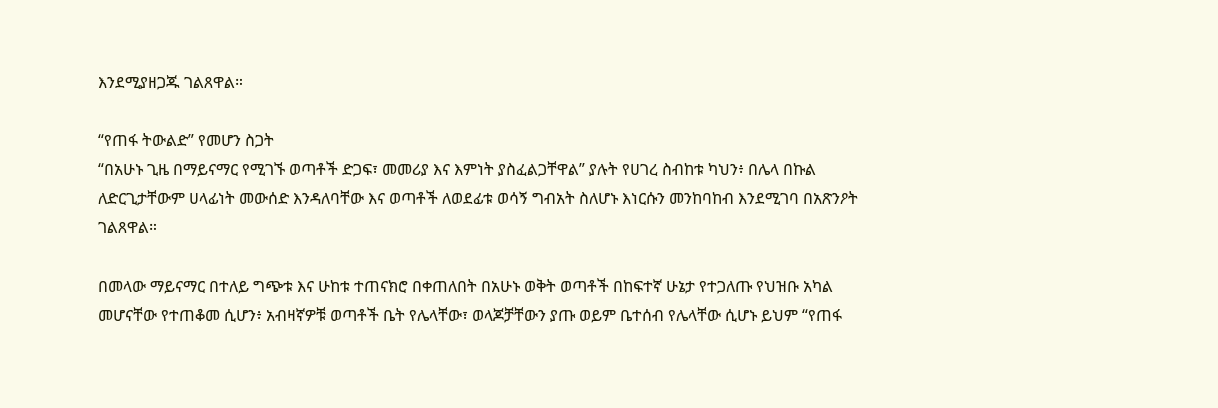እንደሚያዘጋጁ ገልጸዋል።

“የጠፋ ትውልድ” የመሆን ስጋት
“በአሁኑ ጊዜ በማይናማር የሚገኙ ወጣቶች ድጋፍ፣ መመሪያ እና እምነት ያስፈልጋቸዋል” ያሉት የሀገረ ስብከቱ ካህን፥ በሌላ በኩል ለድርጊታቸውም ሀላፊነት መውሰድ እንዳለባቸው እና ወጣቶች ለወደፊቱ ወሳኝ ግብአት ስለሆኑ እነርሱን መንከባከብ እንደሚገባ በአጽንዖት ገልጸዋል።

በመላው ማይናማር በተለይ ግጭቱ እና ሁከቱ ተጠናክሮ በቀጠለበት በአሁኑ ወቅት ወጣቶች በከፍተኛ ሁኔታ የተጋለጡ የህዝቡ አካል መሆናቸው የተጠቆመ ሲሆን፥ አብዛኛዎቹ ወጣቶች ቤት የሌላቸው፣ ወላጆቻቸውን ያጡ ወይም ቤተሰብ የሌላቸው ሲሆኑ ይህም “የጠፋ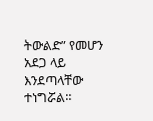ትውልድ” የመሆን አደጋ ላይ እንደጣላቸው ተነግሯል።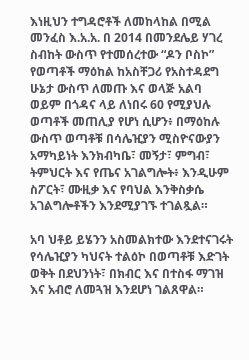እነዚህን ተግዳሮቶች ለመከላከል በሚል መንፈስ እ.አ.አ. በ 2014 በመንደሌይ ሃገረ ስብከት ውስጥ የተመሰረተው “ዶን ቦስኮ” የወጣቶች ማዕከል ከአስቸጋሪ የአስተዳደግ ሁኔታ ውስጥ ለመጡ እና ወላጅ አልባ ወይም በጎዳና ላይ ለነበሩ 60 የሚያህሉ ወጣቶች መጠሊያ የሆነ ሲሆን፥ በማዕከሉ ውስጥ ወጣቶቹ በሳሌዢያን ሚስዮናውያን አማካይነት እንክብካቤ፣ መኝታ፣ ምግብ፣ ትምህርት እና የጤና አገልግሎት፥ እንዲሁም ስፖርት፣ ሙዚቃ እና የባህል እንቅስቃሴ አገልግሎቶችን እንደሚያገኙ ተገልጿል።

አባ ህቶይ ይሄንን አስመልክተው እንደተናገሩት የሳሌዢያን ካህናት ተልዕኮ በወጣቶቹ እድገት ወቅት በደህንነት፣ በክብር እና በተስፋ ማገዝ እና አብሮ ለመጓዝ እንደሆነ ገልጸዋል።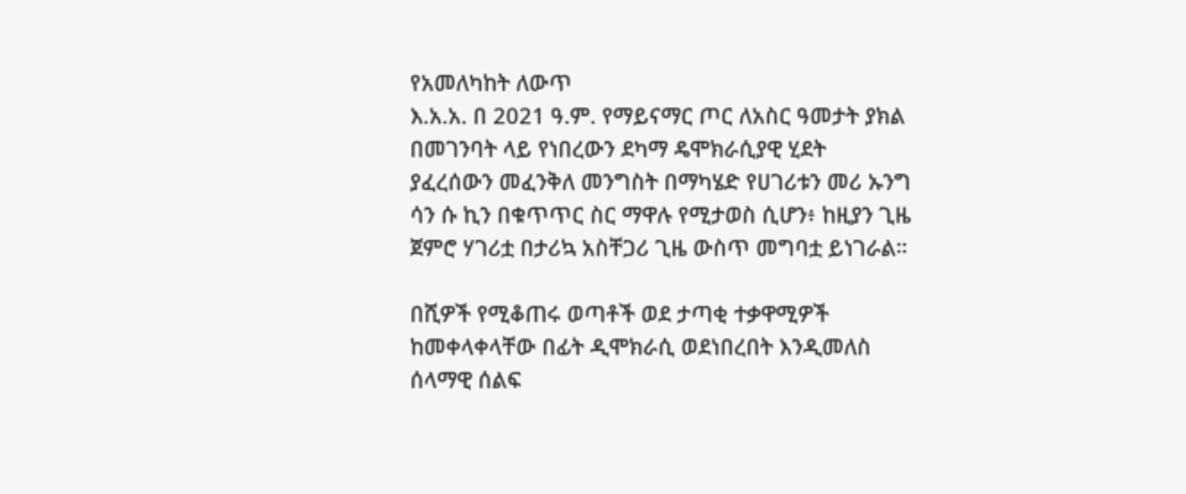የአመለካከት ለውጥ
እ.አ.አ. በ 2021 ዓ.ም. የማይናማር ጦር ለአስር ዓመታት ያክል በመገንባት ላይ የነበረውን ደካማ ዴሞክራሲያዊ ሂደት ያፈረሰውን መፈንቅለ መንግስት በማካሄድ የሀገሪቱን መሪ ኡንግ ሳን ሱ ኪን በቁጥጥር ስር ማዋሉ የሚታወስ ሲሆን፥ ከዚያን ጊዜ ጀምሮ ሃገሪቷ በታሪኳ አስቸጋሪ ጊዜ ውስጥ መግባቷ ይነገራል።

በሺዎች የሚቆጠሩ ወጣቶች ወደ ታጣቂ ተቃዋሚዎች ከመቀላቀላቸው በፊት ዲሞክራሲ ወደነበረበት እንዲመለስ ሰላማዊ ሰልፍ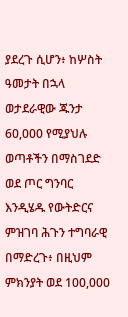ያደረጉ ሲሆን፥ ከሦስት ዓመታት በኋላ ወታደራዊው ጁንታ 60,000 የሚያህሉ ወጣቶችን በማስገደድ ወደ ጦር ግንባር እንዲሄዱ የውትድርና ምዝገባ ሕጉን ተግባራዊ በማድረጉ፥ በዚህም ምክንያት ወደ 100,000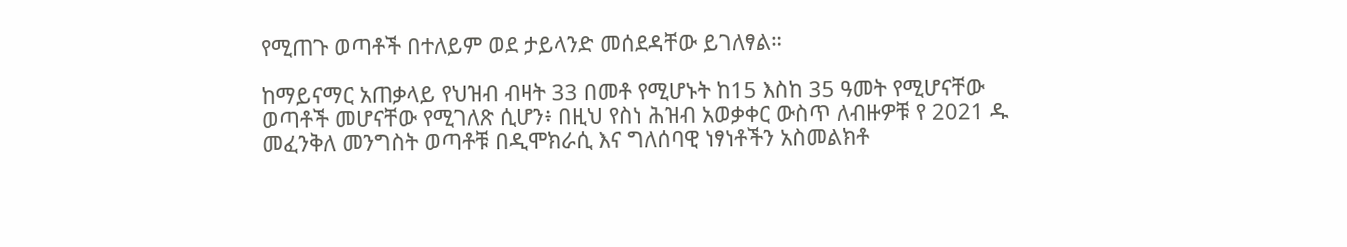የሚጠጉ ወጣቶች በተለይም ወደ ታይላንድ መሰደዳቸው ይገለፃል።

ከማይናማር አጠቃላይ የህዝብ ብዛት 33 በመቶ የሚሆኑት ከ15 እስከ 35 ዓመት የሚሆናቸው ወጣቶች መሆናቸው የሚገለጽ ሲሆን፥ በዚህ የስነ ሕዝብ አወቃቀር ውስጥ ለብዙዎቹ የ 2021 ዱ መፈንቅለ መንግስት ወጣቶቹ በዲሞክራሲ እና ግለሰባዊ ነፃነቶችን አስመልክቶ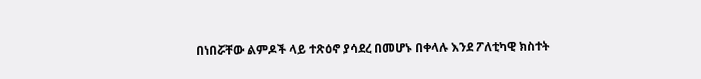በነበሯቸው ልምዶች ላይ ተጽዕኖ ያሳደረ በመሆኑ በቀላሉ እንደ ፖለቲካዊ ክስተት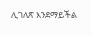ሊገለጽ እንደማይችል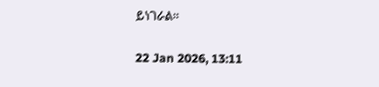ይነገራል።

22 Jan 2026, 13:11